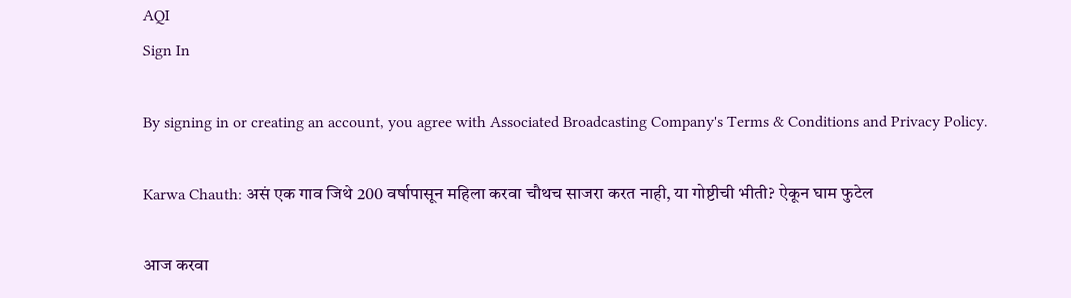AQI
Sign In

By signing in or creating an account, you agree with Associated Broadcasting Company's Terms & Conditions and Privacy Policy.

Karwa Chauth: असं एक गाव जिथे 200 वर्षापासून महिला करवा चौथच साजरा करत नाही, या गोष्टीची भीती? ऐकून घाम फुटेल

आज करवा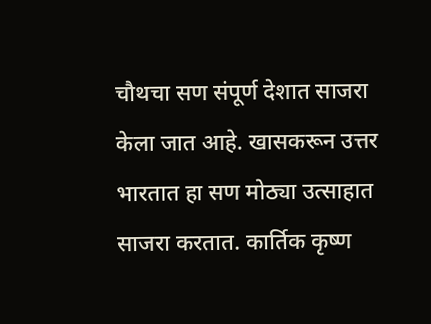चौथचा सण संपूर्ण देशात साजरा केला जात आहे. खासकरून उत्तर भारतात हा सण मोठ्या उत्साहात साजरा करतात. कार्तिक कृष्ण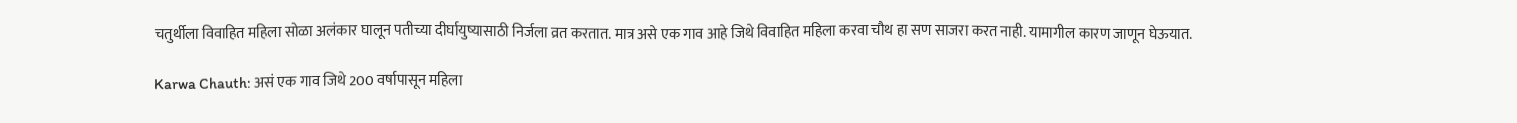चतुर्थीला विवाहित महिला सोळा अलंकार घालून पतीच्या दीर्घायुष्यासाठी निर्जला व्रत करतात. मात्र असे एक गाव आहे जिथे विवाहित महिला करवा चौथ हा सण साजरा करत नाही. यामागील कारण जाणून घेऊयात.

Karwa Chauth: असं एक गाव जिथे 200 वर्षापासून महिला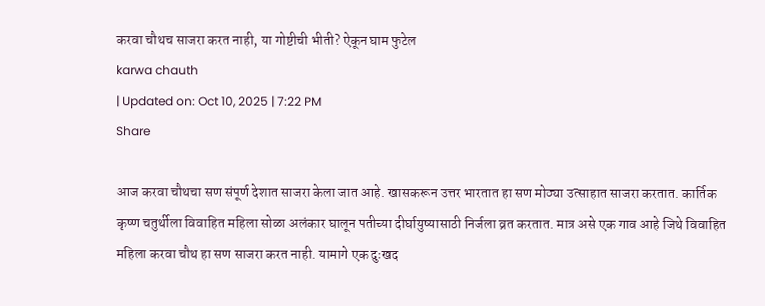करवा चौथच साजरा करत नाही, या गोष्टीची भीती? ऐकून घाम फुटेल
karwa chauth
| Updated on: Oct 10, 2025 | 7:22 PM
Share

आज करवा चौथचा सण संपूर्ण देशात साजरा केला जात आहे. खासकरून उत्तर भारतात हा सण मोठ्या उत्साहात साजरा करतात. कार्तिक कृष्ण चतुर्थीला विवाहित महिला सोळा अलंकार घालून पतीच्या दीर्घायुष्यासाठी निर्जला व्रत करतात. मात्र असे एक गाव आहे जिथे विवाहित महिला करवा चौथ हा सण साजरा करत नाही. यामागे एक दुःखद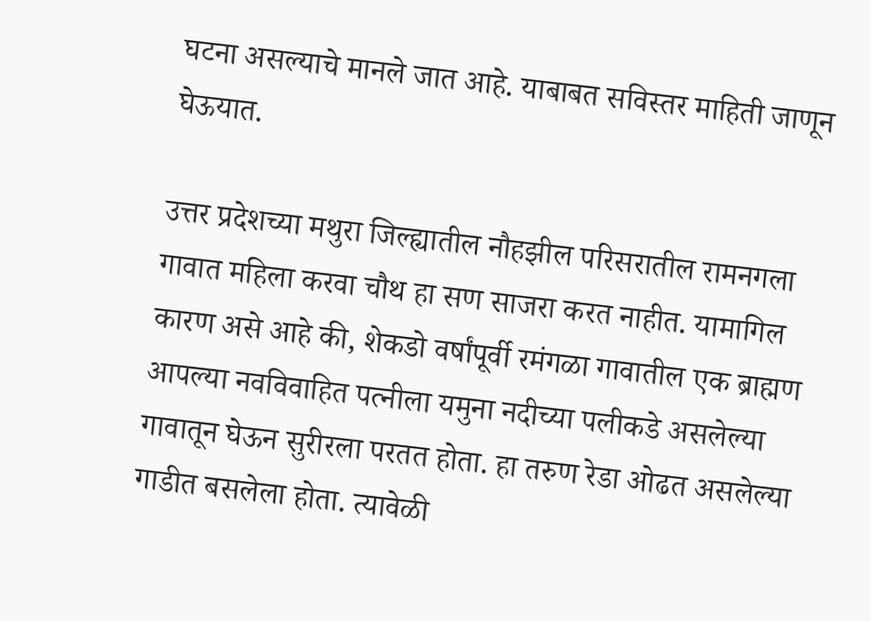घटना असल्याचे मानले जात आहे. याबाबत सविस्तर माहिती जाणून घेऊयात.

उत्तर प्रदेशच्या मथुरा जिल्ह्यातील नौहझील परिसरातील रामनगला गावात महिला करवा चौथ हा सण साजरा करत नाहीत. यामागिल कारण असे आहे की, शेकडो वर्षांपूर्वी रमंगळा गावातील एक ब्राह्मण आपल्या नवविवाहित पत्नीला यमुना नदीच्या पलीकडे असलेल्या गावातून घेऊन सुरीरला परतत होता. हा तरुण रेडा ओढत असलेल्या गाडीत बसलेला होता. त्यावेळी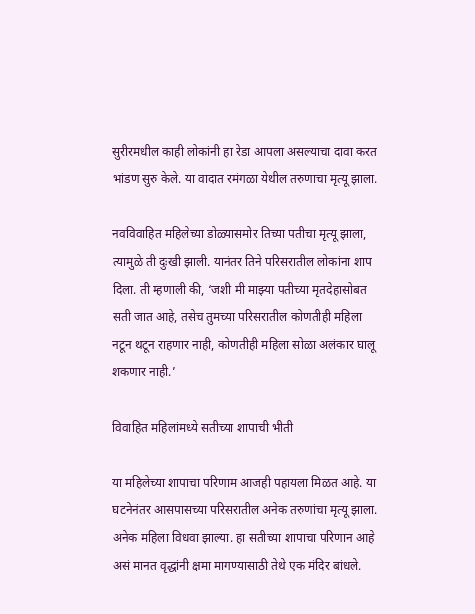सुरीरमधील काही लोकांनी हा रेडा आपला असल्याचा दावा करत भांडण सुरु केले. या वादात रमंगळा येथील तरुणाचा मृत्यू झाला.

नवविवाहित महिलेच्या डोळ्यासमोर तिच्या पतीचा मृत्यू झाला, त्यामुळे ती दुःखी झाली. यानंतर तिने परिसरातील लोकांना शाप दिला. ती म्हणाली की, ‘जशी मी माझ्या पतीच्या मृतदेहासोबत सती जात आहे, तसेच तुमच्या परिसरातील कोणतीही महिला नटून थटून राहणार नाही, कोणतीही महिला सोळा अलंकार घालू शकणार नाही.’

विवाहित महिलांमध्ये सतीच्या शापाची भीती

या महिलेच्या शापाचा परिणाम आजही पहायला मिळत आहे. या घटनेनंतर आसपासच्या परिसरातील अनेक तरुणांचा मृत्यू झाला. अनेक महिला विधवा झाल्या. हा सतीच्या शापाचा परिणान आहे असं मानत वृद्धांनी क्षमा मागण्यासाठी तेथे एक मंदिर बांधले.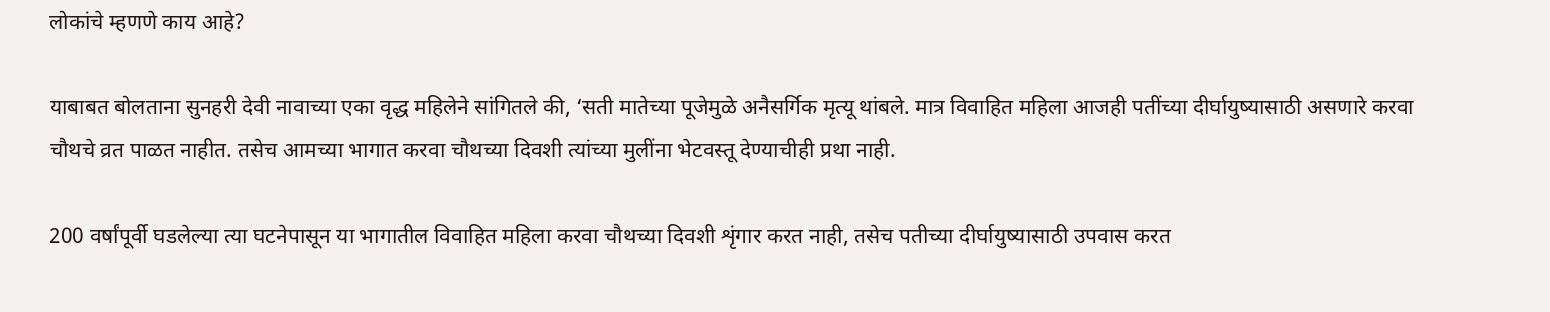लोकांचे म्हणणे काय आहे?

याबाबत बोलताना सुनहरी देवी नावाच्या एका वृद्ध महिलेने सांगितले की, ‘सती मातेच्या पूजेमुळे अनैसर्गिक मृत्यू थांबले. मात्र विवाहित महिला आजही पतींच्या दीर्घायुष्यासाठी असणारे करवा चौथचे व्रत पाळत नाहीत. तसेच आमच्या भागात करवा चौथच्या दिवशी त्यांच्या मुलींना भेटवस्तू देण्याचीही प्रथा नाही.

200 वर्षांपूर्वी घडलेल्या त्या घटनेपासून या भागातील विवाहित महिला करवा चौथच्या दिवशी शृंगार करत नाही, तसेच पतीच्या दीर्घायुष्यासाठी उपवास करत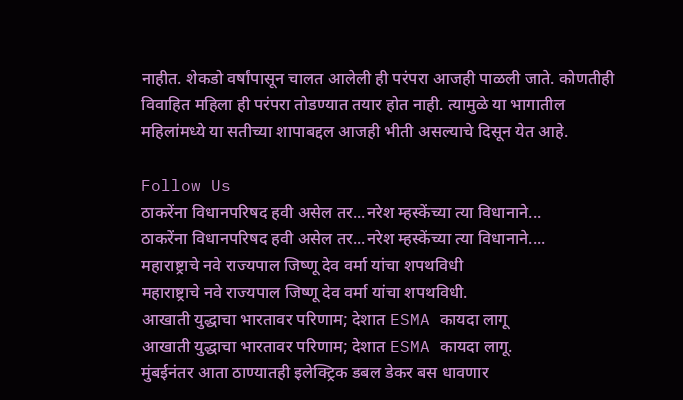नाहीत. शेकडो वर्षांपासून चालत आलेली ही परंपरा आजही पाळली जाते. कोणतीही विवाहित महिला ही परंपरा तोडण्यात तयार होत नाही. त्यामुळे या भागातील महिलांमध्ये या सतीच्या शापाबद्दल आजही भीती असल्याचे दिसून येत आहे.

Follow Us
ठाकरेंना विधानपरिषद हवी असेल तर...नरेश म्हस्केंच्या त्या विधानाने...
ठाकरेंना विधानपरिषद हवी असेल तर...नरेश म्हस्केंच्या त्या विधानाने....
महाराष्ट्राचे नवे राज्यपाल जिष्णू देव वर्मा यांचा शपथविधी
महाराष्ट्राचे नवे राज्यपाल जिष्णू देव वर्मा यांचा शपथविधी.
आखाती युद्धाचा भारतावर परिणाम; देशात ESMA कायदा लागू
आखाती युद्धाचा भारतावर परिणाम; देशात ESMA कायदा लागू.
मुंबईनंतर आता ठाण्यातही इलेक्ट्रिक डबल डेकर बस धावणार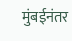मुंबईनंतर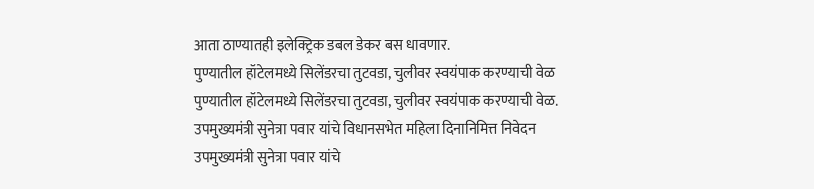आता ठाण्यातही इलेक्ट्रिक डबल डेकर बस धावणार.
पुण्यातील हॉटेलमध्ये सिलेंडरचा तुटवडा, चुलीवर स्वयंपाक करण्याची वेळ
पुण्यातील हॉटेलमध्ये सिलेंडरचा तुटवडा, चुलीवर स्वयंपाक करण्याची वेळ.
उपमुख्यमंत्री सुनेत्रा पवार यांचे विधानसभेत महिला दिनानिमित्त निवेदन
उपमुख्यमंत्री सुनेत्रा पवार यांचे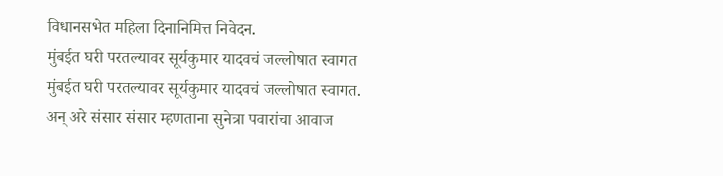विधानसभेत महिला दिनानिमित्त निवेदन.
मुंबईत घरी परतल्यावर सूर्यकुमार यादवचं जल्लोषात स्वागत
मुंबईत घरी परतल्यावर सूर्यकुमार यादवचं जल्लोषात स्वागत.
अन् अरे संसार संसार म्हणताना सुनेत्रा पवारांचा आवाज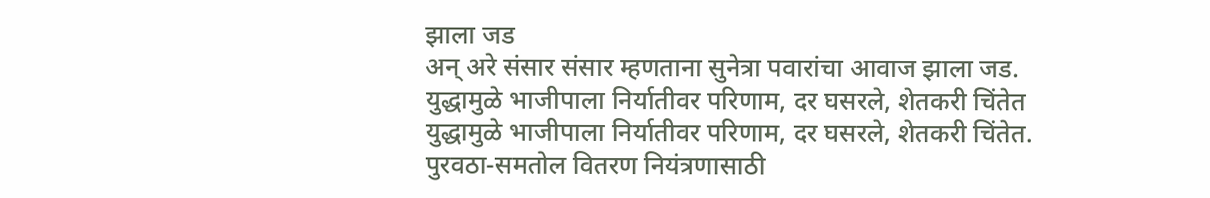झाला जड
अन् अरे संसार संसार म्हणताना सुनेत्रा पवारांचा आवाज झाला जड.
युद्धामुळे भाजीपाला निर्यातीवर परिणाम, दर घसरले, शेतकरी चिंतेत
युद्धामुळे भाजीपाला निर्यातीवर परिणाम, दर घसरले, शेतकरी चिंतेत.
पुरवठा-समतोल वितरण नियंत्रणासाठी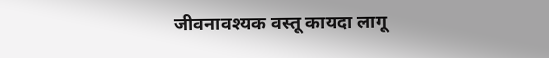जीवनावश्यक वस्तू कायदा लागू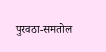पुरवठा-समतोल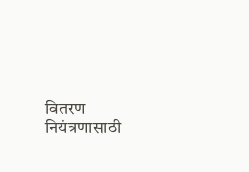वितरण नियंत्रणासाठी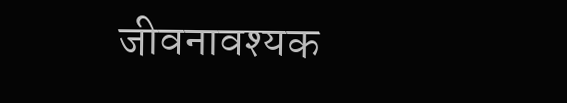जीवनावश्यक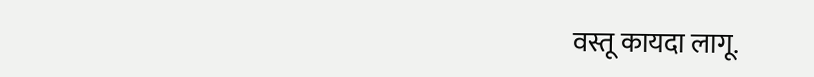वस्तू कायदा लागू.